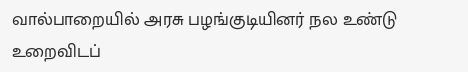வால்பாறையில் அரசு பழங்குடியினர் நல உண்டு உறைவிடப்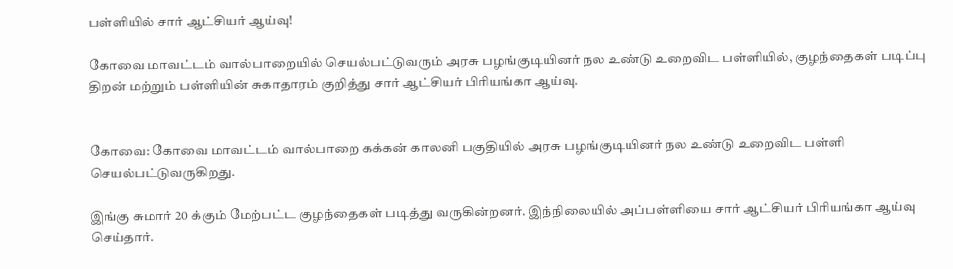பள்ளியில் சார் ஆட்சியர் ஆய்வு!

கோவை மாவட்டம் வால்பாறையில் செயல்பட்டுவரும் அரசு பழங்குடியினர் நல உண்டு உறைவிட பள்ளியில், குழந்தைகள் படிப்பு திறன் மற்றும் பள்ளியின் சுகாதாரம் குறித்து சார் ஆட்சியர் பிரியங்கா ஆய்வு.


கோவை: கோவை மாவட்டம் வால்பாறை கக்கன் காலனி பகுதியில் அரசு பழங்குடியினர் நல உண்டு உறைவிட பள்ளி செயல்பட்டுவருகிறது.

இங்கு சுமார் 20 க்கும் மேற்பட்ட குழந்தைகள் படித்து வருகின்றனர். இந்நிலையில் அப்பள்ளியை சார் ஆட்சியர் பிரியங்கா ஆய்வு செய்தார்.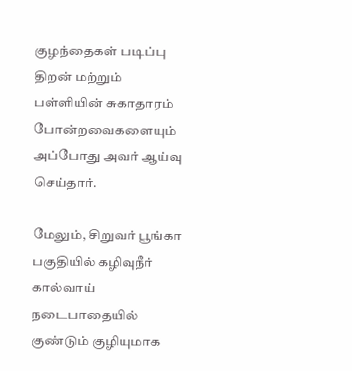குழந்தைகள் படிப்பு திறன் மற்றும் பள்ளியின் சுகாதாரம் போன்றவைகளையும் அப்போது அவர் ஆய்வு செய்தார்.

மேலும், சிறுவர் பூங்கா பகுதியில் கழிவுநீர் கால்வாய் நடைபாதையில் குண்டும் குழியுமாக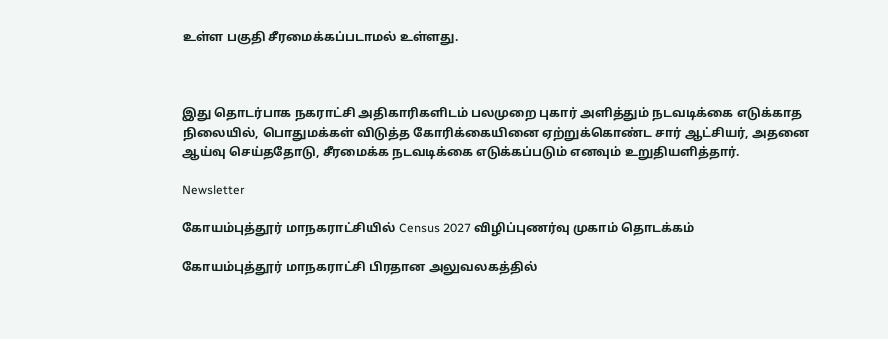உள்ள பகுதி சீரமைக்கப்படாமல் உள்ளது.



இது தொடர்பாக நகராட்சி அதிகாரிகளிடம் பலமுறை புகார் அளித்தும் நடவடிக்கை எடுக்காத நிலையில், பொதுமக்கள் விடுத்த கோரிக்கையினை ஏற்றுக்கொண்ட சார் ஆட்சியர், அதனை ஆய்வு செய்ததோடு, சீரமைக்க நடவடிக்கை எடுக்கப்படும் எனவும் உறுதியளித்தார்.

Newsletter

கோயம்புத்தூர் மாநகராட்சியில் Census 2027 விழிப்புணர்வு முகாம் தொடக்கம்

கோயம்புத்தூர் மாநகராட்சி பிரதான அலுவலகத்தில்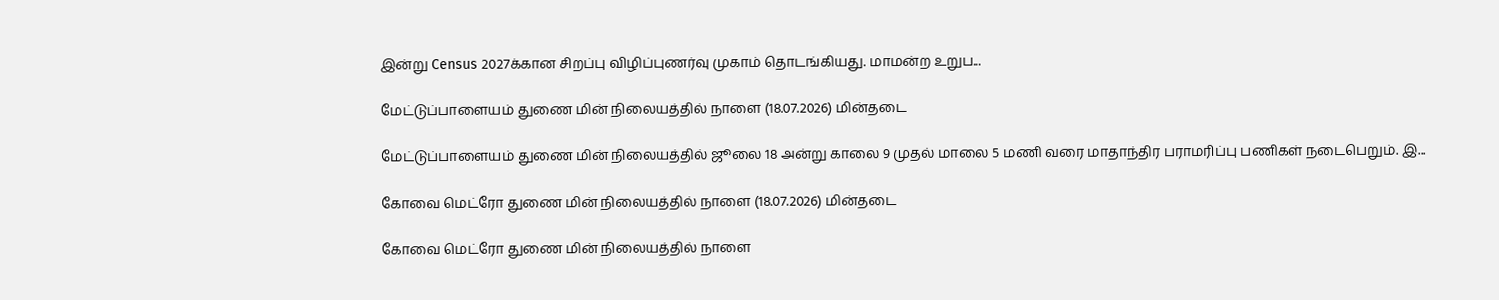இன்று Census 2027க்கான சிறப்பு விழிப்புணர்வு முகாம் தொடங்கியது. மாமன்ற உறுப...

மேட்டுப்பாளையம் துணை மின் நிலையத்தில் நாளை (18.07.2026) மின்தடை

மேட்டுப்பாளையம் துணை மின் நிலையத்தில் ஜூலை 18 அன்று காலை 9 முதல் மாலை 5 மணி வரை மாதாந்திர பராமரிப்பு பணிகள் நடைபெறும். இ...

கோவை மெட்ரோ துணை மின் நிலையத்தில் நாளை (18.07.2026) மின்தடை

கோவை மெட்ரோ துணை மின் நிலையத்தில் நாளை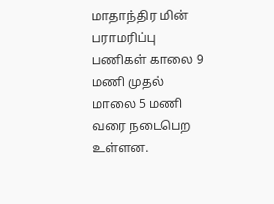மாதாந்திர மின் பராமரிப்பு பணிகள் காலை 9 மணி முதல் மாலை 5 மணி வரை நடைபெற உள்ளன.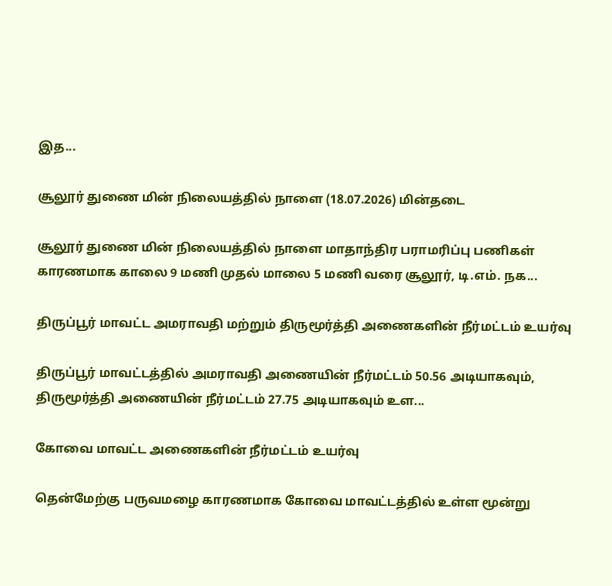இத...

சூலூர் துணை மின் நிலையத்தில் நாளை (18.07.2026) மின்தடை

சூலூர் துணை மின் நிலையத்தில் நாளை மாதாந்திர பராமரிப்பு பணிகள் காரணமாக காலை 9 மணி முதல் மாலை 5 மணி வரை சூலூர், டி.எம். நக...

திருப்பூர் மாவட்ட அமராவதி மற்றும் திருமூர்த்தி அணைகளின் நீர்மட்டம் உயர்வு

திருப்பூர் மாவட்டத்தில் அமராவதி அணையின் நீர்மட்டம் 50.56 அடியாகவும், திருமூர்த்தி அணையின் நீர்மட்டம் 27.75 அடியாகவும் உள...

கோவை மாவட்ட அணைகளின் நீர்மட்டம் உயர்வு

தென்மேற்கு பருவமழை காரணமாக கோவை மாவட்டத்தில் உள்ள மூன்று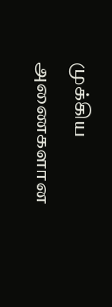முக்கிய அணைகளான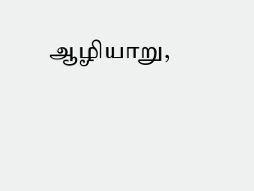ஆழியாறு,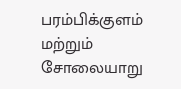பரம்பிக்குளம் மற்றும் சோலையாறு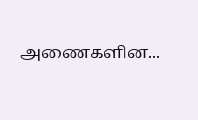அணைகளின...